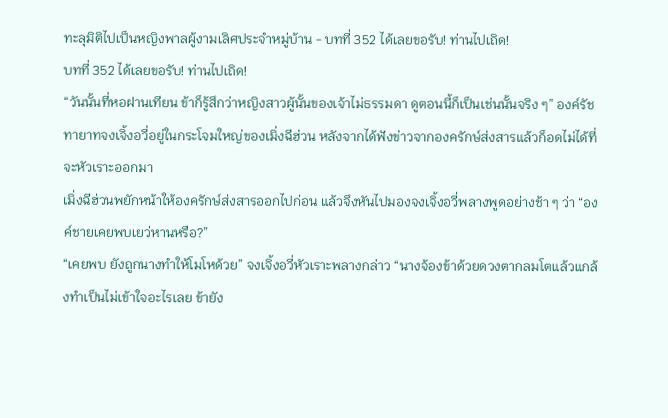ทะลุมิติไปเป็นหญิงพาลผู้งามเลิศประจำหมู่บ้าน - บทที่ 352 ได้เลยขอรับ! ท่านไปเถิด!
บทที่ 352 ได้เลยขอรับ! ท่านไปเถิด!
“วันนั้นที่หอฝานเทียน ข้าก็รู้สึกว่าหญิงสาวผู้นั้นของเจ้าไม่ธรรมดา ดูตอนนี้ก็เป็นเช่นนั้นจริง ๆ” องค์รัชทายาทจงเจิ้งอวี่อยู่ในกระโจมใหญ่ของเมิ่งฉีฮ่วน หลังจากได้ฟังข่าวจากองครักษ์ส่งสารแล้วก็อดไม่ได้ที่จะหัวเราะออกมา
เมิ่งฉีฮ่วนพยักหน้าให้องครักษ์ส่งสารออกไปก่อน แล้วจึงหันไปมองจงเจิ้งอวี่พลางพูดอย่างช้า ๆ ว่า “องค์ชายเคยพบเยว่หานหรือ?”
“เคยพบ ยังถูกนางทำให้โมโหด้วย” จงเจิ้งอวี่หัวเราะพลางกล่าว “นางจ้องข้าด้วยดวงตากลมโตแล้วแกล้งทำเป็นไม่เข้าใจอะไรเลย ข้ายัง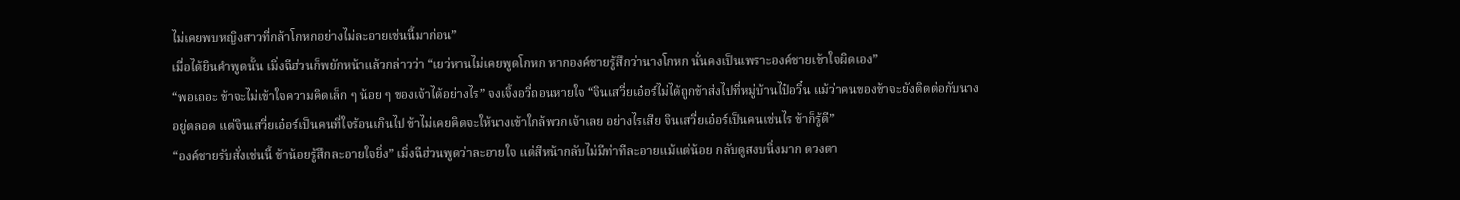ไม่เคยพบหญิงสาวที่กล้าโกหกอย่างไม่ละอายเช่นนี้มาก่อน”
เมื่อได้ยินคำพูดนั้น เมิ่งฉีฮ่วนก็พยักหน้าแล้วกล่าวว่า “เยว่หานไม่เคยพูดโกหก หากองค์ชายรู้สึกว่านางโกหก นั่นคงเป็นเพราะองค์ชายเข้าใจผิดเอง”
“พอเถอะ ข้าจะไม่เข้าใจความคิดเล็ก ๆ น้อย ๆ ของเจ้าได้อย่างไร” จงเจิ้งอวี่ถอนหายใจ “จินเสวี่ยเอ๋อร์ไม่ได้ถูกข้าส่งไปที่หมู่บ้านไป๋อวิ๋น แม้ว่าคนของข้าจะยังติดต่อกับนางอยู่ตลอด แต่จินเสวี่ยเอ๋อร์เป็นคนที่ใจร้อนเกินไป ข้าไม่เคยคิดจะให้นางเข้าใกล้พวกเจ้าเลย อย่างไรเสีย จินเสวี่ยเอ๋อร์เป็นคนเช่นไร ข้าก็รู้ดี”
“องค์ชายรับสั่งเช่นนี้ ข้าน้อยรู้สึกละอายใจยิ่ง” เมิ่งฉีฮ่วนพูดว่าละอายใจ แต่สีหน้ากลับไม่มีท่าทีละอายแม้แต่น้อย กลับดูสงบนิ่งมาก ดวงตา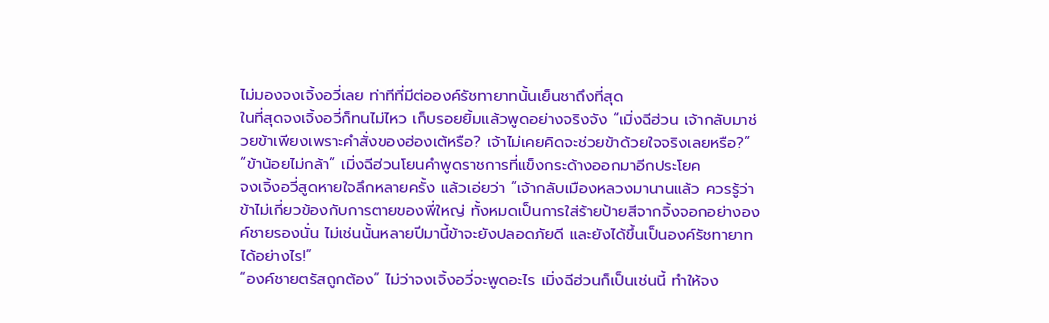ไม่มองจงเจิ้งอวี่เลย ท่าทีที่มีต่อองค์รัชทายาทนั้นเย็นชาถึงที่สุด
ในที่สุดจงเจิ้งอวี่ก็ทนไม่ไหว เก็บรอยยิ้มแล้วพูดอย่างจริงจัง “เมิ่งฉีฮ่วน เจ้ากลับมาช่วยข้าเพียงเพราะคำสั่งของฮ่องเต้หรือ? เจ้าไม่เคยคิดจะช่วยข้าด้วยใจจริงเลยหรือ?”
“ข้าน้อยไม่กล้า” เมิ่งฉีฮ่วนโยนคำพูดราชการที่แข็งกระด้างออกมาอีกประโยค
จงเจิ้งอวี่สูดหายใจลึกหลายครั้ง แล้วเอ่ยว่า “เจ้ากลับเมืองหลวงมานานแล้ว ควรรู้ว่าข้าไม่เกี่ยวข้องกับการตายของพี่ใหญ่ ทั้งหมดเป็นการใส่ร้ายป้ายสีจากจิ้งจอกอย่างองค์ชายรองนั่น ไม่เช่นนั้นหลายปีมานี้ข้าจะยังปลอดภัยดี และยังได้ขึ้นเป็นองค์รัชทายาทได้อย่างไร!”
“องค์ชายตรัสถูกต้อง” ไม่ว่าจงเจิ้งอวี่จะพูดอะไร เมิ่งฉีฮ่วนก็เป็นเช่นนี้ ทำให้จง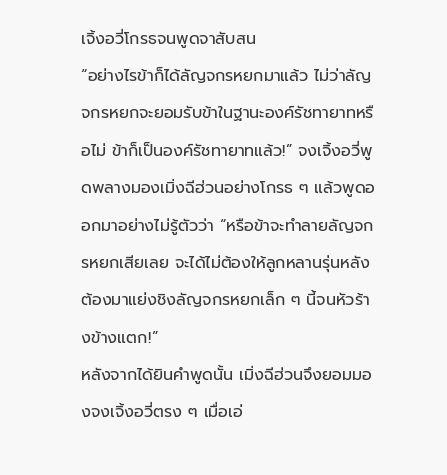เจิ้งอวี่โกรธจนพูดจาสับสน
“อย่างไรข้าก็ได้ลัญจกรหยกมาแล้ว ไม่ว่าลัญจกรหยกจะยอมรับข้าในฐานะองค์รัชทายาทหรือไม่ ข้าก็เป็นองค์รัชทายาทแล้ว!” จงเจิ้งอวี่พูดพลางมองเมิ่งฉีฮ่วนอย่างโกรธ ๆ แล้วพูดออกมาอย่างไม่รู้ตัวว่า “หรือข้าจะทำลายลัญจกรหยกเสียเลย จะได้ไม่ต้องให้ลูกหลานรุ่นหลังต้องมาแย่งชิงลัญจกรหยกเล็ก ๆ นี้จนหัวร้างข้างแตก!”
หลังจากได้ยินคำพูดนั้น เมิ่งฉีฮ่วนจึงยอมมองจงเจิ้งอวี่ตรง ๆ เมื่อเอ่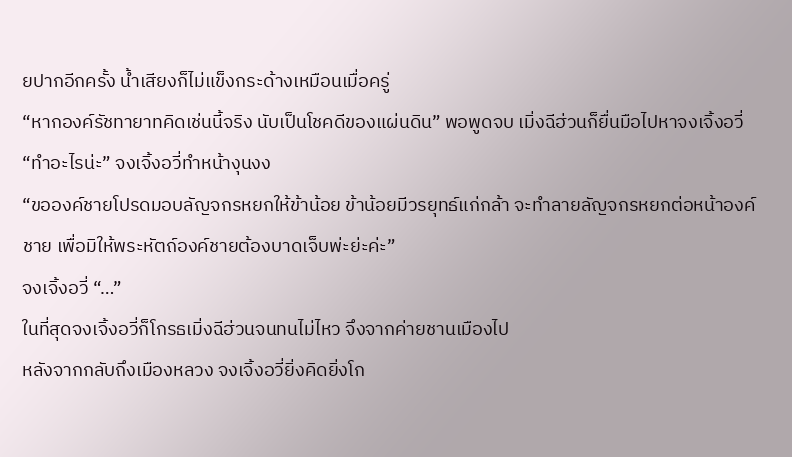ยปากอีกครั้ง น้ำเสียงก็ไม่แข็งกระด้างเหมือนเมื่อครู่
“หากองค์รัชทายาทคิดเช่นนี้จริง นับเป็นโชคดีของแผ่นดิน” พอพูดจบ เมิ่งฉีฮ่วนก็ยื่นมือไปหาจงเจิ้งอวี่
“ทำอะไรน่ะ” จงเจิ้งอวี่ทำหน้างุนงง
“ขอองค์ชายโปรดมอบลัญจกรหยกให้ข้าน้อย ข้าน้อยมีวรยุทธ์แก่กล้า จะทำลายลัญจกรหยกต่อหน้าองค์ชาย เพื่อมิให้พระหัตถ์องค์ชายต้องบาดเจ็บพ่ะย่ะค่ะ”
จงเจิ้งอวี่ “…”
ในที่สุดจงเจิ้งอวี่ก็โกรธเมิ่งฉีฮ่วนจนทนไม่ไหว จึงจากค่ายชานเมืองไป
หลังจากกลับถึงเมืองหลวง จงเจิ้งอวี่ยิ่งคิดยิ่งโก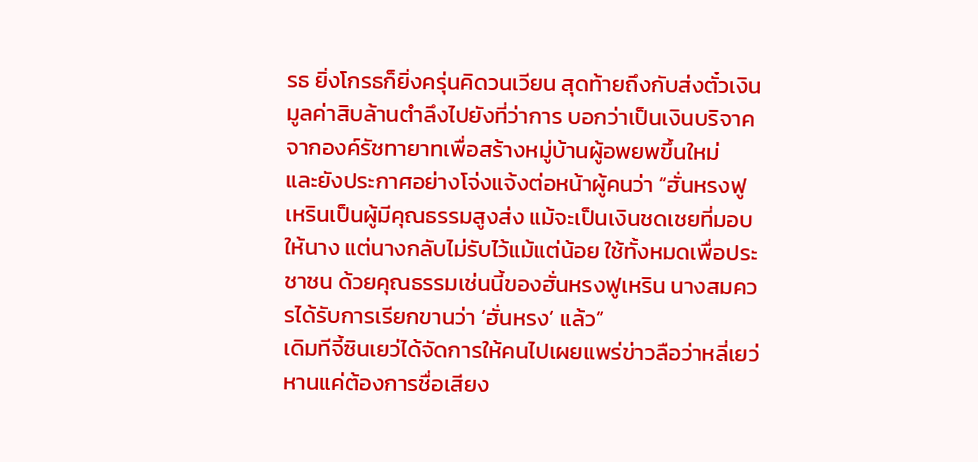รธ ยิ่งโกรธก็ยิ่งครุ่นคิดวนเวียน สุดท้ายถึงกับส่งตั๋วเงินมูลค่าสิบล้านตำลึงไปยังที่ว่าการ บอกว่าเป็นเงินบริจาคจากองค์รัชทายาทเพื่อสร้างหมู่บ้านผู้อพยพขึ้นใหม่
และยังประกาศอย่างโจ่งแจ้งต่อหน้าผู้คนว่า “ฮั่นหรงฟูเหรินเป็นผู้มีคุณธรรมสูงส่ง แม้จะเป็นเงินชดเชยที่มอบให้นาง แต่นางกลับไม่รับไว้แม้แต่น้อย ใช้ทั้งหมดเพื่อประชาชน ด้วยคุณธรรมเช่นนี้ของฮั่นหรงฟูเหริน นางสมควรได้รับการเรียกขานว่า ‘ฮั่นหรง’ แล้ว”
เดิมทีจี้ซินเยว่ได้จัดการให้คนไปเผยแพร่ข่าวลือว่าหลี่เยว่หานแค่ต้องการชื่อเสียง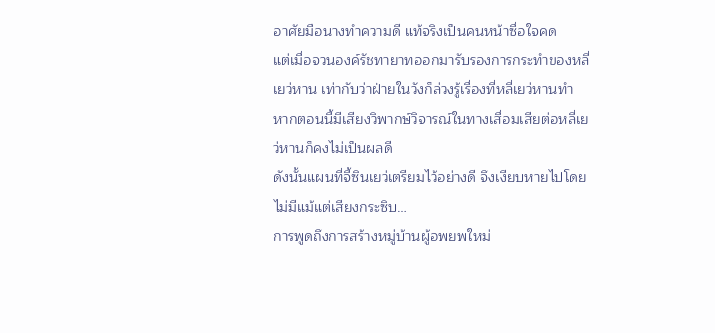อาศัยมือนางทำความดี แท้จริงเป็นคนหน้าซื่อใจคด
แต่เมื่อจวนองค์รัชทายาทออกมารับรองการกระทำของหลี่เยว่หาน เท่ากับว่าฝ่ายในวังก็ล่วงรู้เรื่องที่หลี่เยว่หานทำ
หากตอนนี้มีเสียงวิพากษ์วิจารณ์ในทางเสื่อมเสียต่อหลี่เยว่หานก็คงไม่เป็นผลดี
ดังนั้นแผนที่จี้ซินเยว่เตรียมไว้อย่างดี จึงเงียบหายไปโดยไม่มีแม้แต่เสียงกระซิบ…
การพูดถึงการสร้างหมู่บ้านผู้อพยพใหม่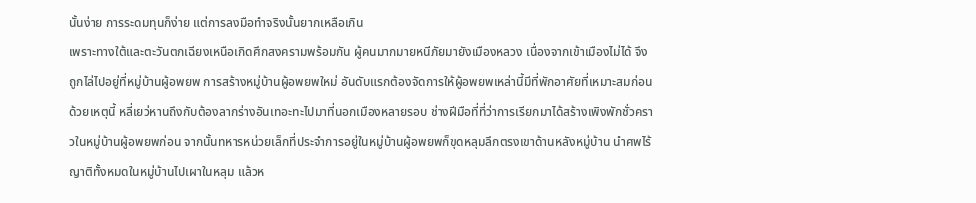นั้นง่าย การระดมทุนก็ง่าย แต่การลงมือทำจริงนั้นยากเหลือเกิน
เพราะทางใต้และตะวันตกเฉียงเหนือเกิดศึกสงครามพร้อมกัน ผู้คนมากมายหนีภัยมายังเมืองหลวง เนื่องจากเข้าเมืองไม่ได้ จึงถูกไล่ไปอยู่ที่หมู่บ้านผู้อพยพ การสร้างหมู่บ้านผู้อพยพใหม่ อันดับแรกต้องจัดการให้ผู้อพยพเหล่านี้มีที่พักอาศัยที่เหมาะสมก่อน
ด้วยเหตุนี้ หลี่เยว่หานถึงกับต้องลากร่างอันเทอะทะไปมาที่นอกเมืองหลายรอบ ช่างฝีมือที่ที่ว่าการเรียกมาได้สร้างเพิงพักชั่วคราวในหมู่บ้านผู้อพยพก่อน จากนั้นทหารหน่วยเล็กที่ประจำการอยู่ในหมู่บ้านผู้อพยพก็ขุดหลุมลึกตรงเขาด้านหลังหมู่บ้าน นำศพไร้ญาติทั้งหมดในหมู่บ้านไปเผาในหลุม แล้วห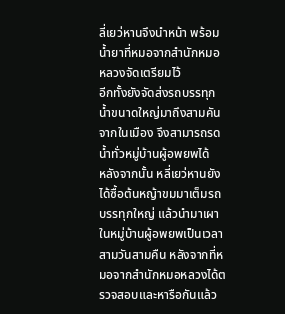ลี่เยว่หานจึงนำหน้า พร้อมน้ำยาที่หมอจากสำนักหมอหลวงจัดเตรียมไว้
อีกทั้งยังจัดส่งรถบรรทุกน้ำขนาดใหญ่มาถึงสามคันจากในเมือง จึงสามารถรดน้ำทั่วหมู่บ้านผู้อพยพได้
หลังจากนั้น หลี่เยว่หานยังได้ซื้อต้นหญ้าขมมาเต็มรถบรรทุกใหญ่ แล้วนำมาเผาในหมู่บ้านผู้อพยพเป็นเวลาสามวันสามคืน หลังจากที่หมอจากสำนักหมอหลวงได้ตรวจสอบและหารือกันแล้ว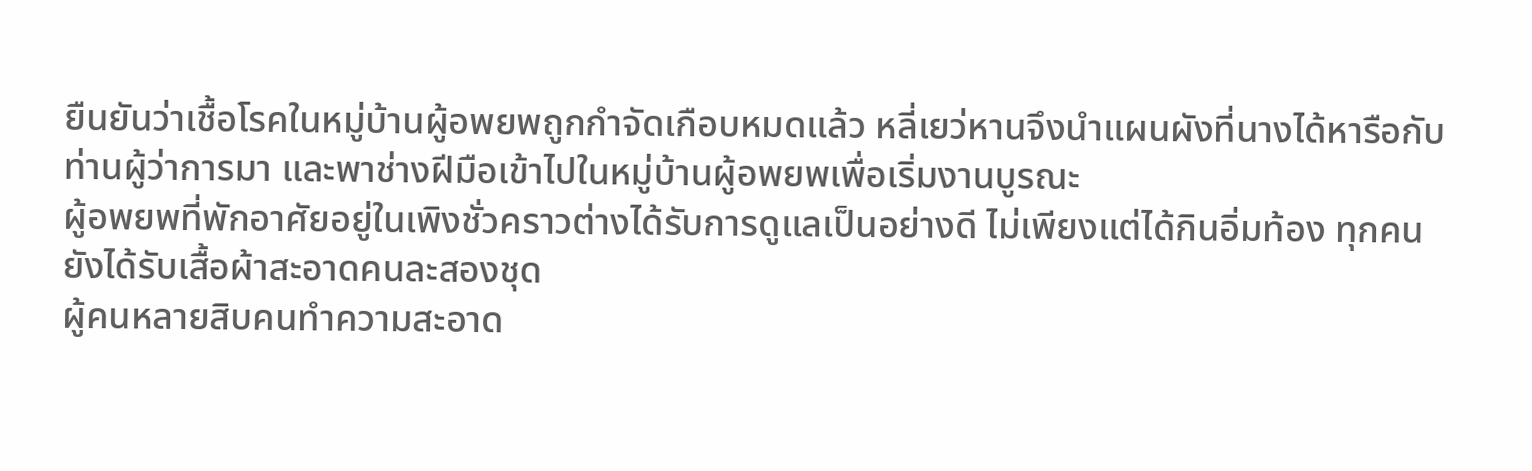ยืนยันว่าเชื้อโรคในหมู่บ้านผู้อพยพถูกกำจัดเกือบหมดแล้ว หลี่เยว่หานจึงนำแผนผังที่นางได้หารือกับท่านผู้ว่าการมา และพาช่างฝีมือเข้าไปในหมู่บ้านผู้อพยพเพื่อเริ่มงานบูรณะ
ผู้อพยพที่พักอาศัยอยู่ในเพิงชั่วคราวต่างได้รับการดูแลเป็นอย่างดี ไม่เพียงแต่ได้กินอิ่มท้อง ทุกคนยังได้รับเสื้อผ้าสะอาดคนละสองชุด
ผู้คนหลายสิบคนทำความสะอาด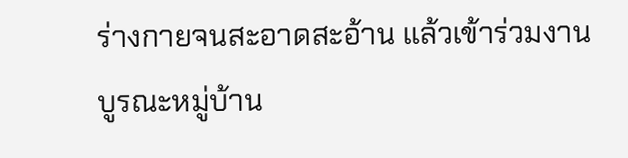ร่างกายจนสะอาดสะอ้าน แล้วเข้าร่วมงานบูรณะหมู่บ้าน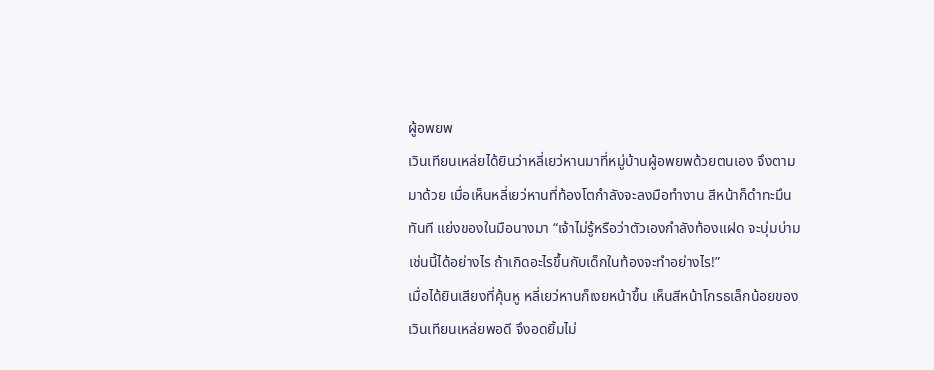ผู้อพยพ
เวินเทียนเหล่ยได้ยินว่าหลี่เยว่หานมาที่หมู่บ้านผู้อพยพด้วยตนเอง จึงตามมาด้วย เมื่อเห็นหลี่เยว่หานที่ท้องโตกำลังจะลงมือทำงาน สีหน้าก็ดำทะมึนทันที แย่งของในมือนางมา “เจ้าไม่รู้หรือว่าตัวเองกำลังท้องแฝด จะบุ่มบ่ามเช่นนี้ได้อย่างไร ถ้าเกิดอะไรขึ้นกับเด็กในท้องจะทำอย่างไร!”
เมื่อได้ยินเสียงที่คุ้นหู หลี่เยว่หานก็เงยหน้าขึ้น เห็นสีหน้าโกรธเล็กน้อยของเวินเทียนเหล่ยพอดี จึงอดยิ้มไม่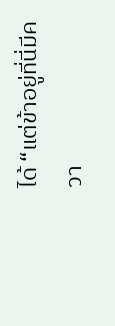ได้ “แต่ข้าอยู่ที่นี่มีควา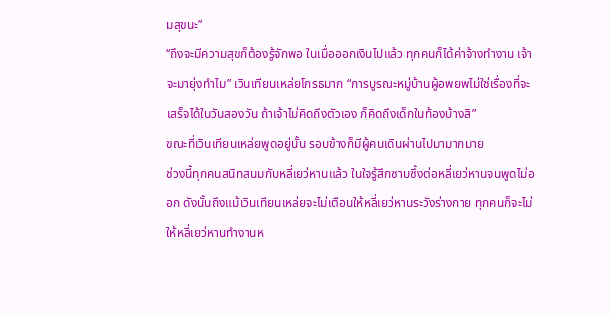มสุขนะ”
“ถึงจะมีความสุขก็ต้องรู้จักพอ ในเมื่อออกเงินไปแล้ว ทุกคนก็ได้ค่าจ้างทำงาน เจ้าจะมายุ่งทำไม” เวินเทียนเหล่ยโกรธมาก “การบูรณะหมู่บ้านผู้อพยพไม่ใช่เรื่องที่จะเสร็จได้ในวันสองวัน ถ้าเจ้าไม่คิดถึงตัวเอง ก็คิดถึงเด็กในท้องบ้างสิ”
ขณะที่เวินเทียนเหล่ยพูดอยู่นั้น รอบข้างก็มีผู้คนเดินผ่านไปมามากมาย
ช่วงนี้ทุกคนสนิทสนมกับหลี่เยว่หานแล้ว ในใจรู้สึกซาบซึ้งต่อหลี่เยว่หานจนพูดไม่ออก ดังนั้นถึงแม้เวินเทียนเหล่ยจะไม่เตือนให้หลี่เยว่หานระวังร่างกาย ทุกคนก็จะไม่ให้หลี่เยว่หานทำงานห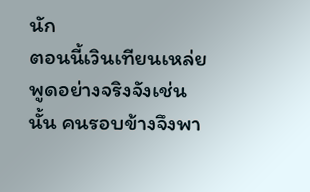นัก
ตอนนี้เวินเทียนเหล่ยพูดอย่างจริงจังเช่นนั้น คนรอบข้างจึงพา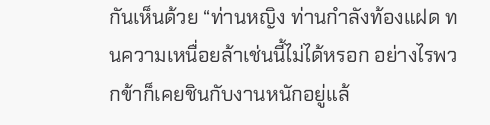กันเห็นด้วย “ท่านหญิง ท่านกำลังท้องแฝด ทนความเหนื่อยล้าเช่นนี้ไม่ได้หรอก อย่างไรพวกข้าก็เคยชินกับงานหนักอยู่แล้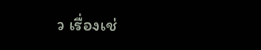ว เรื่องเช่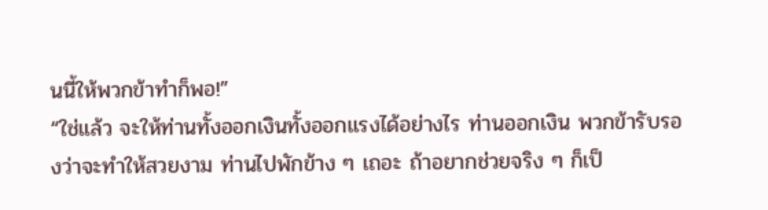นนี้ให้พวกข้าทำก็พอ!”
“ใช่แล้ว จะให้ท่านทั้งออกเงินทั้งออกแรงได้อย่างไร ท่านออกเงิน พวกข้ารับรองว่าจะทำให้สวยงาม ท่านไปพักข้าง ๆ เถอะ ถ้าอยากช่วยจริง ๆ ก็เป็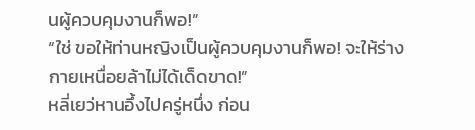นผู้ควบคุมงานก็พอ!”
“ใช่ ขอให้ท่านหญิงเป็นผู้ควบคุมงานก็พอ! จะให้ร่างกายเหนื่อยล้าไม่ได้เด็ดขาด!”
หลี่เยว่หานอึ้งไปครู่หนึ่ง ก่อน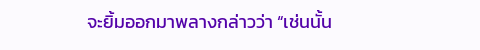จะยิ้มออกมาพลางกล่าวว่า “เช่นนั้น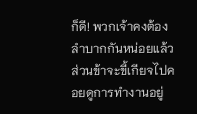ก็ดี! พวกเจ้าคงต้องลำบากกันหน่อยแล้ว ส่วนข้าจะขี้เกียจไปคอยดูการทำงานอยู่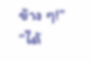ข้าง ๆ!”
“ได้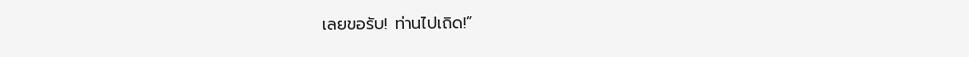เลยขอรับ! ท่านไปเถิด!”